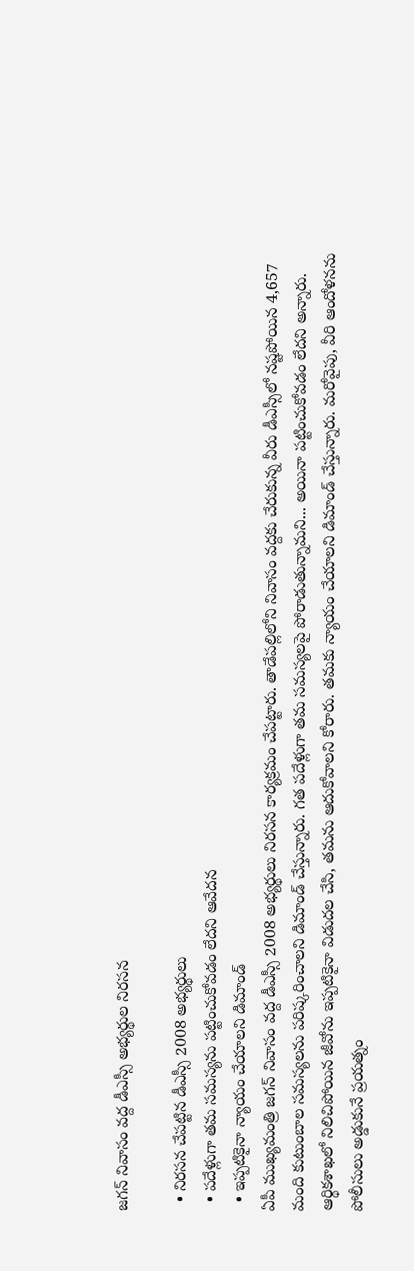జగన్ నివాసం వద్ద డీఎస్సీ అభ్యర్థుల నిరసన

  • నిరసన చేపట్టిన డీఎస్సీ 2008 అభ్యర్థులు
  • పదేళ్లుగా తమ సమస్యను పట్టించుకోవడం లేదని ఆవేదన
  • ఇప్పటికైనా న్యాయం చేయాలని డిమాండ్
ఏపీ ముఖ్యమంత్రి జగన్ నివాసం వద్ద డీఎస్సీ 2008 అభ్యర్థులు నిరసన కార్యక్రమం చేపట్టారు. తాడేపల్లిలోని నివాసం వద్దకు చేరుకున్న వీరు డీఎస్సీలో నష్టపోయిన 4,657 మంది కుటుంబాల సమస్యలను పరిష్కరించాలని డిమాండ్ చేస్తున్నారు. గత పదేళ్లుగా తమ సమస్యలపై పోరాడుతున్నామని... అయినా పట్టించుకోవడం లేదని అన్నారు. ఆర్థికశాఖలో నిలిచిపోయిన జీవోను ఇప్పటికైనా విడుదల చేసి, తమను ఆదుకోవాలని కోరారు. తమకు న్యాయం చేయాలని డిమాండ్ చేస్తున్నారు. మరోవైపు, వీరి ఆందోళనను పోలీసులు అడ్డుకునే ప్రయత్నం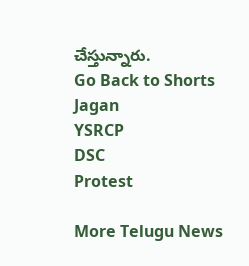చేస్తున్నారు.
Go Back to Shorts
Jagan
YSRCP
DSC
Protest

More Telugu News